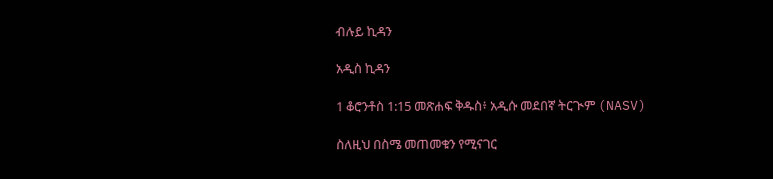ብሉይ ኪዳን

አዲስ ኪዳን

1 ቆሮንቶስ 1:15 መጽሐፍ ቅዱስ፥ አዲሱ መደበኛ ትርጒም (NASV)

ስለዚህ በስሜ መጠመቁን የሚናገር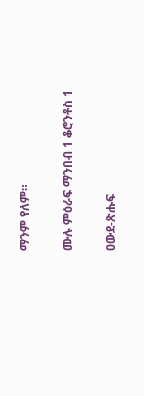ማንም የለም።

ሙሉ ምዕራፍ ማንበብ 1 ቆሮንቶስ 1

ዐውደ-ጽሑፍ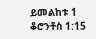ይመልከቱ 1 ቆሮንቶስ 1:15